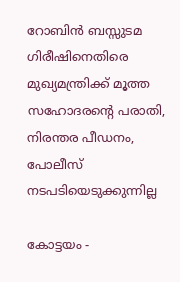റോബിന്‍ ബസ്സുടമ ഗിരീഷിനെതിരെ മുഖ്യമന്ത്രിക്ക് മൂത്ത സഹോദരന്റെ പരാതി, നിരന്തര പീഡനം, പോലീസ് നടപടിയെടുക്കുന്നില്ല

കോട്ടയം -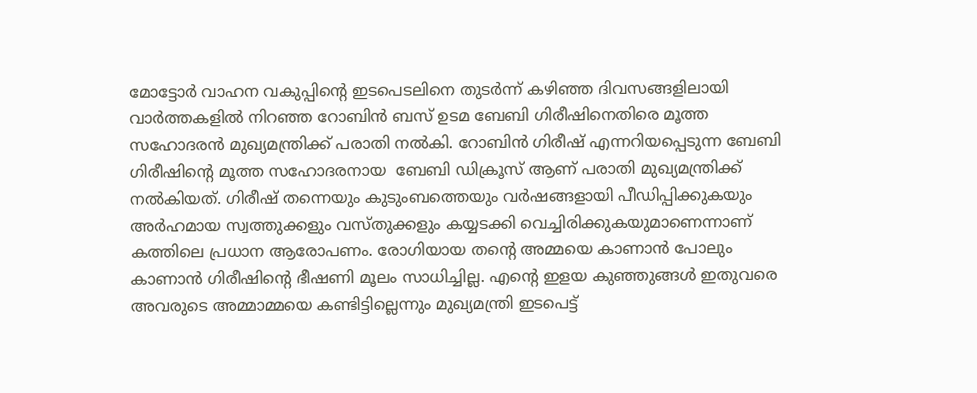മോട്ടോര്‍ വാഹന വകുപ്പിന്റെ ഇടപെടലിനെ തുടര്‍ന്ന് കഴിഞ്ഞ ദിവസങ്ങളിലായി വാര്‍ത്തകളില്‍ നിറഞ്ഞ റോബിന്‍ ബസ് ഉടമ ബേബി ഗിരീഷിനെതിരെ മൂത്ത സഹോദരന്‍ മുഖ്യമന്ത്രിക്ക് പരാതി നല്‍കി. റോബിന്‍ ഗിരീഷ് എന്നറിയപ്പെടുന്ന ബേബി ഗിരീഷിന്റെ മൂത്ത സഹോദരനായ  ബേബി ഡിക്രൂസ് ആണ് പരാതി മുഖ്യമന്ത്രിക്ക് നല്‍കിയത്. ഗിരീഷ് തന്നെയും കുടുംബത്തെയും വര്‍ഷങ്ങളായി പീഡിപ്പിക്കുകയും അര്‍ഹമായ സ്വത്തുക്കളും വസ്തുക്കളും കയ്യടക്കി വെച്ചിരിക്കുകയുമാണെന്നാണ് കത്തിലെ പ്രധാന ആരോപണം. രോഗിയായ തന്റെ അമ്മയെ കാണാന്‍ പോലും കാണാന്‍ ഗിരീഷിന്റെ ഭീഷണി മൂലം സാധിച്ചില്ല. എന്റെ ഇളയ കുഞ്ഞുങ്ങള്‍ ഇതുവരെ അവരുടെ അമ്മാമ്മയെ കണ്ടിട്ടില്ലെന്നും മുഖ്യമന്ത്രി ഇടപെട്ട്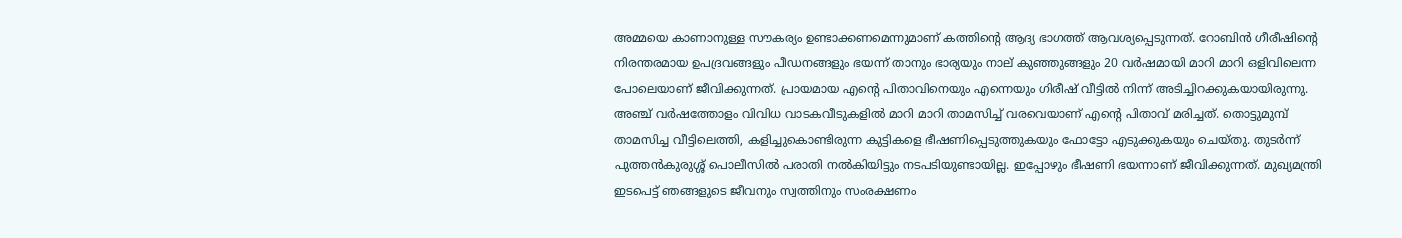അമ്മയെ കാണാനുള്ള സൗകര്യം ഉണ്ടാക്കണമെന്നുമാണ് കത്തിന്റെ ആദ്യ ഭാഗത്ത് ആവശ്യപ്പെടുന്നത്. റോബിന്‍ ഗീരീഷിന്റെ നിരന്തരമായ ഉപദ്രവങ്ങളും പീഡനങ്ങളും ഭയന്ന് താനും ഭാര്യയും നാല് കുഞ്ഞുങ്ങളും 20 വര്‍ഷമായി മാറി മാറി ഒളിവിലെന്ന പോലെയാണ് ജീവിക്കുന്നത്. പ്രായമായ എന്റെ പിതാവിനെയും എന്നെയും ഗിരീഷ് വീട്ടില്‍ നിന്ന് അടിച്ചിറക്കുകയായിരുന്നു. അഞ്ച് വര്‍ഷത്തോളം വിവിധ വാടകവീടുകളില്‍ മാറി മാറി താമസിച്ച് വരവെയാണ് എന്റെ പിതാവ് മരിച്ചത്. തൊട്ടുമുമ്പ് താമസിച്ച വീട്ടിലെത്തി, കളിച്ചുകൊണ്ടിരുന്ന കുട്ടികളെ ഭീഷണിപ്പെടുത്തുകയും ഫോട്ടോ എടുക്കുകയും ചെയ്തു. തുടര്‍ന്ന് പുത്തന്‍കുരുശ്ശ് പൊലീസില്‍ പരാതി നല്‍കിയിട്ടും നടപടിയുണ്ടായില്ല. ഇപ്പോഴും ഭീഷണി ഭയന്നാണ് ജീവിക്കുന്നത്. മുഖ്യമന്ത്രി ഇടപെട്ട് ഞങ്ങളുടെ ജീവനും സ്വത്തിനും സംരക്ഷണം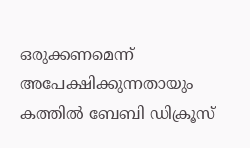ഒരുക്കണമെന്ന് അപേക്ഷിക്കുന്നതായും കത്തില്‍ ബേബി ഡിക്രൂസ്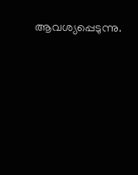ആവശ്യപ്പെടുന്നു.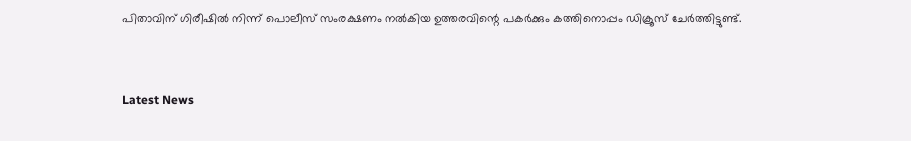പിതാവിന് ഗിരീഷില്‍ നിന്ന് പൊലീസ് സംരക്ഷണം നല്‍കിയ ഉത്തരവിന്റെ പകര്‍ക്കും കത്തിനൊപ്പം ഡിക്രൂസ് ചേര്‍ത്തിട്ടുണ്ട്.



Latest News